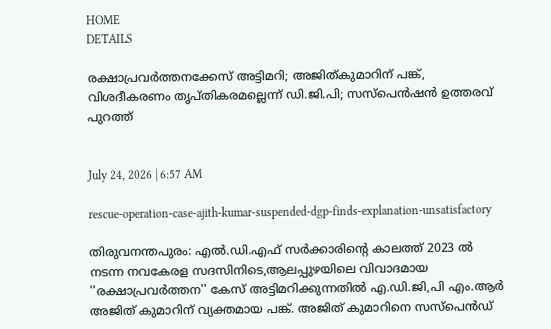HOME
DETAILS

രക്ഷാപ്രവര്‍ത്തനക്കേസ് അട്ടിമറി; അജിത്കുമാറിന് പങ്ക്, വിശദീകരണം തൃപ്തികരമല്ലെന്ന് ഡി.ജി.പി; സസ്‌പെന്‍ഷന്‍ ഉത്തരവ് പുറത്ത്


July 24, 2026 | 6:57 AM

rescue-operation-case-ajith-kumar-suspended-dgp-finds-explanation-unsatisfactory

തിരുവനന്തപുരം: എല്‍.ഡി.എഫ് സര്‍ക്കാരിന്റെ കാലത്ത് 2023 ല്‍ നടന്ന നവകേരള സദസിനിടെ,ആലപ്പുഴയിലെ വിവാദമായ ''രക്ഷാപ്രവര്‍ത്തന'' കേസ് അട്ടിമറിക്കുന്നതില്‍ എ.ഡി.ജി,പി എം.ആര്‍ അജിത് കുമാറിന് വ്യക്തമായ പങ്ക്. അജിത് കുമാറിനെ സസ്‌പെന്‍ഡ്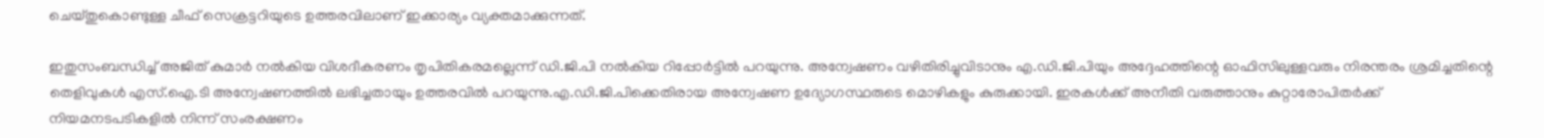ചെയ്തുകൊണ്ടുള്ള ചീഫ് സെക്രട്ടറിയുടെ ഉത്തരവിലാണ് ഇക്കാര്യം വ്യക്തമാക്കുന്നത്.

ഇതുസംബന്ധിച്ച് അജിത് കുമാര്‍ നല്‍കിയ വിശദീകരണം തൃപിതികരമല്ലെന്ന് ഡി.ജി.പി നല്‍കിയ റിപ്പോര്‍ട്ടില്‍ പറയുന്നു. അന്വേഷണം വഴിതിരിച്ചുവിടാനും എ.ഡി.ജി.പിയും അദ്ദേഹത്തിന്റെ ഓഫിസിലുള്ളവരും നിരന്തരം ശ്രമിച്ചതിന്റെ തെളിവുകള്‍ എസ്.ഐ.ടി അന്വേഷണത്തില്‍ ലഭിച്ചതായും ഉത്തരവില്‍ പറയുന്നു.എ.ഡി.ജി.പിക്കെതിരായ അന്വേഷണ ഉദ്യോഗസ്ഥരുടെ മൊഴികളും കുരുക്കായി. ഇരകള്‍ക്ക് അനീതി വരുത്താനും കുറ്റാരോപിതര്‍ക്ക് നിയമനടപടികളില്‍ നിന്ന് സംരക്ഷണം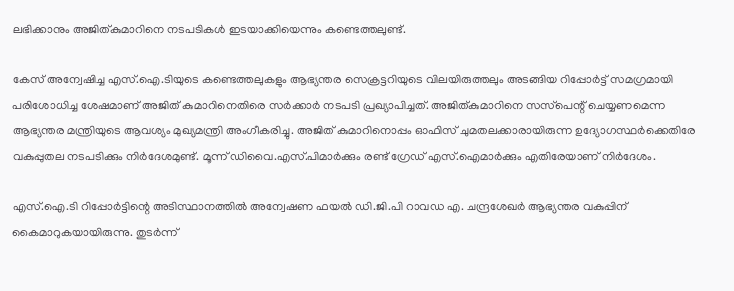ലഭിക്കാനും അജിത്കുമാറിനെ നടപടികള്‍ ഇടയാക്കിയെന്നും കണ്ടെത്തലുണ്ട്.

കേസ് അന്വേഷിച്ച എസ്.ഐ.ടിയുടെ കണ്ടെത്തലുകളും ആഭ്യന്തര സെക്രട്ടറിയുടെ വിലയിരുത്തലും അടങ്ങിയ റിപ്പോര്‍ട്ട് സമഗ്രമായി പരിശോധിച്ച ശേഷമാണ് അജിത് കുമാറിനെതിരെ സര്‍ക്കാര്‍ നടപടി പ്രഖ്യാപിച്ചത്. അജിത്കുമാറിനെ സസ്‌പെന്റ് ചെയ്യണമെന്ന ആഭ്യന്തര മന്ത്രിയുടെ ആവശ്യം മുഖ്യമന്ത്രി അംഗീകരിച്ചു. അജിത് കുമാറിനൊപ്പം ഓഫിസ് ചുമതലക്കാരായിരുന്ന ഉദ്യോഗസ്ഥര്‍ക്കെതിരേ വകുപ്പുതല നടപടിക്കും നിര്‍ദേശമുണ്ട്. മൂന്ന് ഡിവൈ.എസ്.പിമാര്‍ക്കും രണ്ട് ഗ്രേഡ് എസ്.ഐമാര്‍ക്കും എതിരേയാണ് നിര്‍ദേശം.

എസ്.ഐ.ടി റിപ്പോര്‍ട്ടിന്റെ അടിസ്ഥാനത്തില്‍ അന്വേഷണ ഫയല്‍ ഡി.ജി.പി റാവഡ എ. ചന്ദ്രശേഖര്‍ ആഭ്യന്തര വകുപ്പിന് കൈമാറുകയായിരുന്നു. തുടര്‍ന്ന്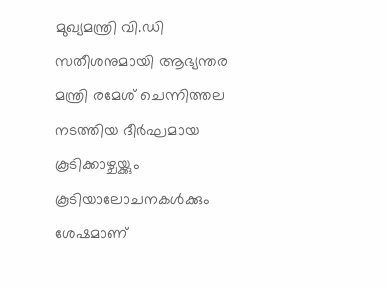മുഖ്യമന്ത്രി വി.ഡി സതീശനുമായി ആഭ്യന്തര മന്ത്രി രമേശ് ചെന്നിത്തല നടത്തിയ ദീര്‍ഘമായ കൂടിക്കാഴ്ചയ്ക്കും കൂടിയാലോചനകള്‍ക്കും ശേഷമാണ്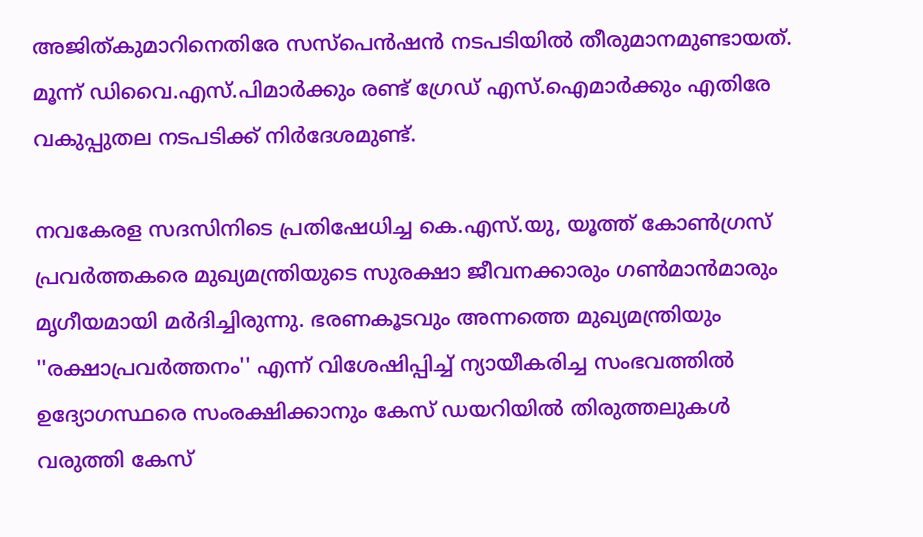അജിത്കുമാറിനെതിരേ സസ്‌പെന്‍ഷന്‍ നടപടിയില്‍ തീരുമാനമുണ്ടായത്. മൂന്ന് ഡിവൈ.എസ്.പിമാര്‍ക്കും രണ്ട് ഗ്രേഡ് എസ്.ഐമാര്‍ക്കും എതിരേ വകുപ്പുതല നടപടിക്ക് നിര്‍ദേശമുണ്ട്.

നവകേരള സദസിനിടെ പ്രതിഷേധിച്ച കെ.എസ്.യു, യൂത്ത് കോണ്‍ഗ്രസ് പ്രവര്‍ത്തകരെ മുഖ്യമന്ത്രിയുടെ സുരക്ഷാ ജീവനക്കാരും ഗണ്‍മാന്‍മാരും മൃഗീയമായി മര്‍ദിച്ചിരുന്നു. ഭരണകൂടവും അന്നത്തെ മുഖ്യമന്ത്രിയും ''രക്ഷാപ്രവര്‍ത്തനം'' എന്ന് വിശേഷിപ്പിച്ച് ന്യായീകരിച്ച സംഭവത്തില്‍ ഉദ്യോഗസ്ഥരെ സംരക്ഷിക്കാനും കേസ് ഡയറിയില്‍ തിരുത്തലുകള്‍ വരുത്തി കേസ്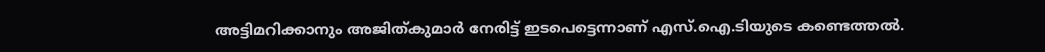അട്ടിമറിക്കാനും അജിത്കുമാര്‍ നേരിട്ട് ഇടപെട്ടെന്നാണ് എസ്.ഐ.ടിയുടെ കണ്ടെത്തല്‍.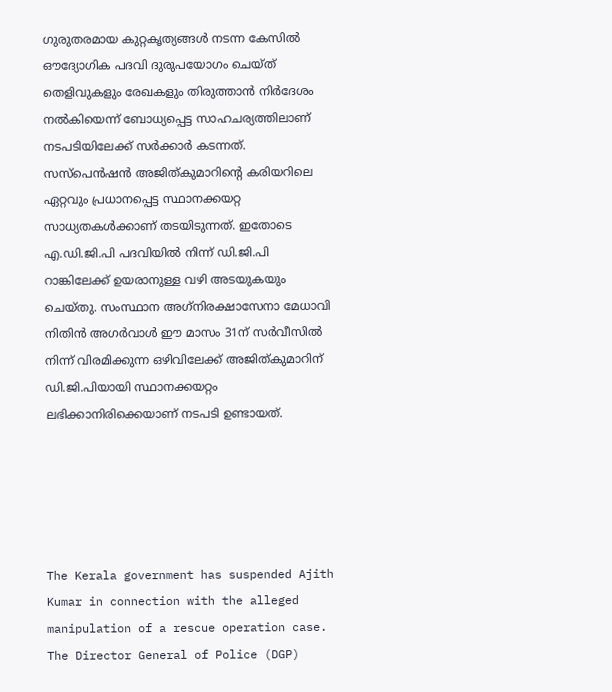ഗുരുതരമായ കുറ്റകൃത്യങ്ങള്‍ നടന്ന കേസില്‍ ഔദ്യോഗിക പദവി ദുരുപയോഗം ചെയ്ത് തെളിവുകളും രേഖകളും തിരുത്താന്‍ നിര്‍ദേശം നല്‍കിയെന്ന് ബോധ്യപ്പെട്ട സാഹചര്യത്തിലാണ് നടപടിയിലേക്ക് സര്‍ക്കാര്‍ കടന്നത്. സസ്‌പെന്‍ഷന്‍ അജിത്കുമാറിന്റെ കരിയറിലെ ഏറ്റവും പ്രധാനപ്പെട്ട സ്ഥാനക്കയറ്റ സാധ്യതകള്‍ക്കാണ് തടയിടുന്നത്. ഇതോടെ എ.ഡി.ജി.പി പദവിയില്‍ നിന്ന് ഡി.ജി.പി റാങ്കിലേക്ക് ഉയരാനുള്ള വഴി അടയുകയും ചെയ്തു. സംസ്ഥാന അഗ്‌നിരക്ഷാസേനാ മേധാവി നിതിന്‍ അഗര്‍വാള്‍ ഈ മാസം 31ന് സര്‍വീസില്‍ നിന്ന് വിരമിക്കുന്ന ഒഴിവിലേക്ക് അജിത്കുമാറിന് ഡി.ജി.പിയായി സ്ഥാനക്കയറ്റം ലഭിക്കാനിരിക്കെയാണ് നടപടി ഉണ്ടായത്.





The Kerala government has suspended Ajith Kumar in connection with the alleged manipulation of a rescue operation case. The Director General of Police (DGP)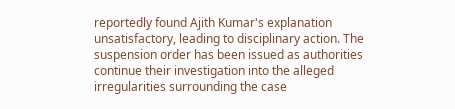reportedly found Ajith Kumar's explanation unsatisfactory, leading to disciplinary action. The suspension order has been issued as authorities continue their investigation into the alleged irregularities surrounding the case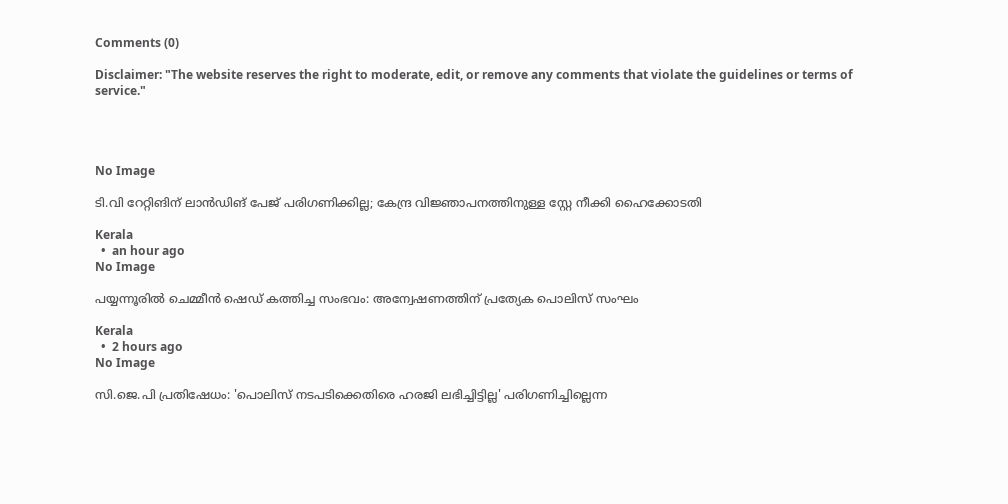Comments (0)

Disclaimer: "The website reserves the right to moderate, edit, or remove any comments that violate the guidelines or terms of service."




No Image

ടി.വി റേറ്റിങിന് ലാന്‍ഡിങ് പേജ് പരിഗണിക്കില്ല; കേന്ദ്ര വിജ്ഞാപനത്തിനുള്ള സ്റ്റേ നീക്കി ഹൈക്കോടതി

Kerala
  •  an hour ago
No Image

പയ്യന്നൂരില്‍ ചെമ്മീന്‍ ഷെഡ് കത്തിച്ച സംഭവം: അന്വേഷണത്തിന് പ്രത്യേക പൊലിസ് സംഘം

Kerala
  •  2 hours ago
No Image

സി.ജെ.പി പ്രതിഷേധം: 'പൊലിസ് നടപടിക്കെതിരെ ഹരജി ലഭിച്ചിട്ടില്ല' പരിഗണിച്ചില്ലെന്ന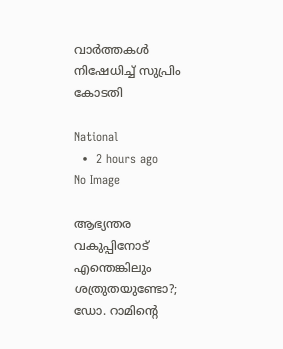വാര്‍ത്തകള്‍ നിഷേധിച്ച് സുപ്രിം കോടതി

National
  •  2 hours ago
No Image

ആഭ്യന്തര വകുപ്പിനോട് എന്തെങ്കിലും ശത്രുതയുണ്ടോ?; ഡോ. റാമിന്റെ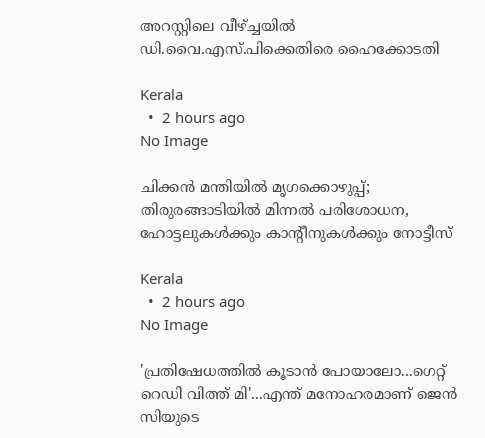അറസ്റ്റിലെ വീഴ്ച്ചയില്‍ ഡി.വൈ.എസ്.പിക്കെതിരെ ഹൈക്കോടതി

Kerala
  •  2 hours ago
No Image

ചിക്കന്‍ മന്തിയില്‍ മൃഗക്കൊഴുപ്പ്; തിരുരങ്ങാടിയില്‍ മിന്നല്‍ പരിശോധന, ഹോട്ടലുകള്‍ക്കും കാന്റീനുകള്‍ക്കും നോട്ടീസ്

Kerala
  •  2 hours ago
No Image

'പ്രതിഷേധത്തില്‍ കൂടാന്‍ പോയാലോ...ഗെറ്റ് റെഡി വിത്ത് മി'...എന്ത് മനോഹരമാണ് ജെന്‍ സിയുടെ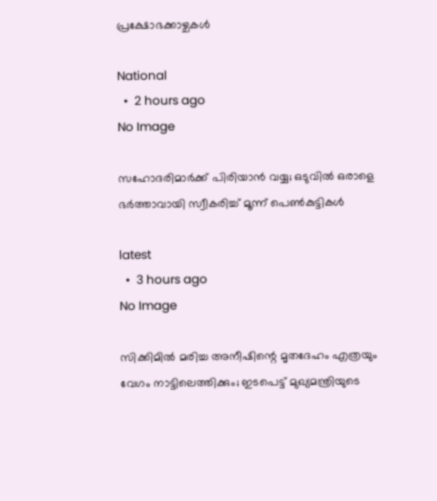പ്രക്ഷോഭക്കാഴ്ചകള്‍

National
  •  2 hours ago
No Image

സഹോദരിമാര്‍ക്ക് പിരിയാന്‍ വയ്യ; ഒടുവില്‍ ഒരാളെ ഭര്‍ത്താവായി സ്വീകരിച്ച് മൂന്ന് പെണ്‍കുട്ടികള്‍

latest
  •  3 hours ago
No Image

സിക്കിമില്‍ മരിച്ച അനീഷിന്റെ മൃതദേഹം എത്രയും വേഗം നാട്ടിലെത്തിക്കും; ഇടപെട്ട് മുഖ്യമന്ത്രിയുടെ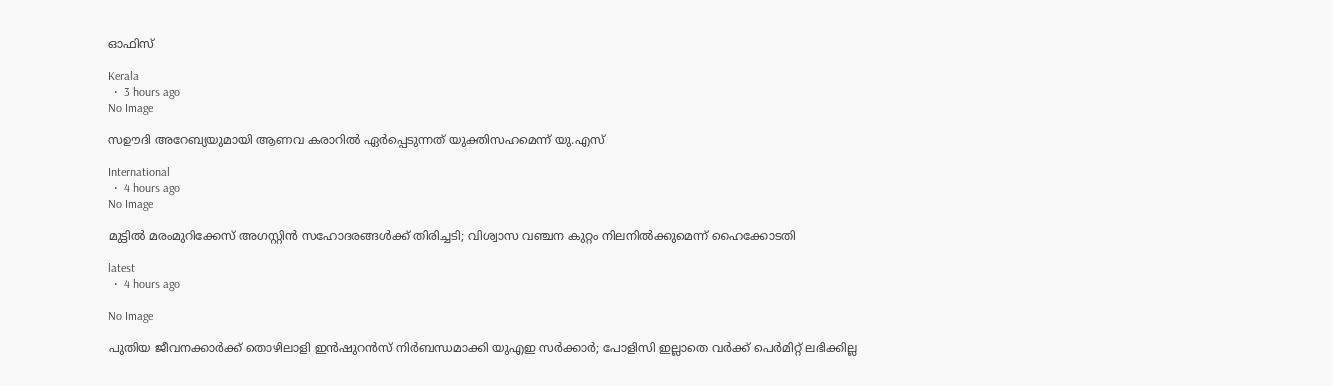ഓഫിസ്

Kerala
  •  3 hours ago
No Image

സഊദി അറേബ്യയുമായി ആണവ കരാറിൽ ഏർപ്പെടുന്നത് യുക്തിസഹമെന്ന് യു.എസ്

International
  •  4 hours ago
No Image

മുട്ടില്‍ മരംമുറിക്കേസ് അഗസ്റ്റിന്‍ സഹോദരങ്ങള്‍ക്ക് തിരിച്ചടി; വിശ്വാസ വഞ്ചന കുറ്റം നിലനില്‍ക്കുമെന്ന് ഹൈക്കോടതി

latest
  •  4 hours ago

No Image

പുതിയ ജീവനക്കാർക്ക് തൊഴിലാളി ഇൻഷുറൻസ് നിർബന്ധമാക്കി യുഎഇ സർക്കാർ; പോളിസി ഇല്ലാതെ വർക്ക് പെർമിറ്റ് ലഭിക്കില്ല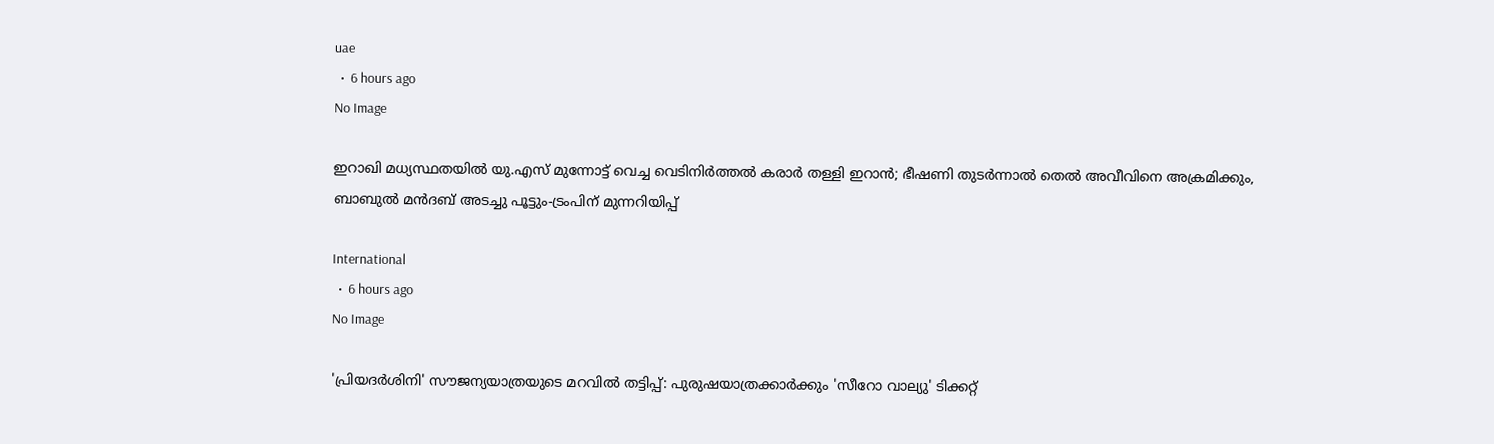uae
  •  6 hours ago
No Image

ഇറാഖി മധ്യസ്ഥതയില്‍ യു.എസ് മുന്നോട്ട് വെച്ച വെടിനിര്‍ത്തല്‍ കരാര്‍ തള്ളി ഇറാന്‍; ഭീഷണി തുടര്‍ന്നാല്‍ തെല്‍ അവീവിനെ അക്രമിക്കും, ബാബുല്‍ മന്‍ദബ് അടച്ചു പൂട്ടും-ട്രംപിന് മുന്നറിയിപ്പ്

International
  •  6 hours ago
No Image

'പ്രിയദര്‍ശിനി' സൗജന്യയാത്രയുടെ മറവില്‍ തട്ടിപ്പ്: പുരുഷയാത്രക്കാര്‍ക്കും 'സീറോ വാല്യു' ടിക്കറ്റ്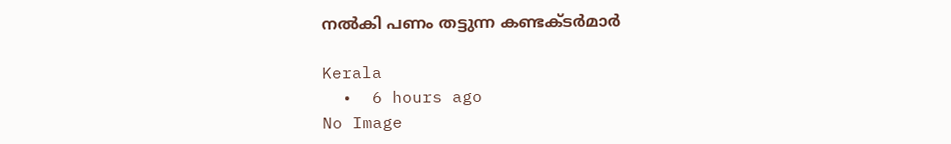നല്‍കി പണം തട്ടുന്ന കണ്ടക്ടര്‍മാര്‍

Kerala
  •  6 hours ago
No Image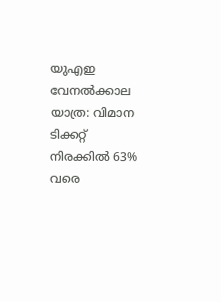യുഎഇ വേനൽക്കാല യാത്ര: വിമാന ടിക്കറ്റ് നിരക്കിൽ 63% വരെ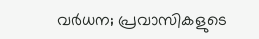വർധന; പ്രവാസികളുടെ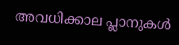അവധിക്കാല പ്ലാനുകൾ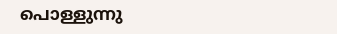പൊള്ളുന്നു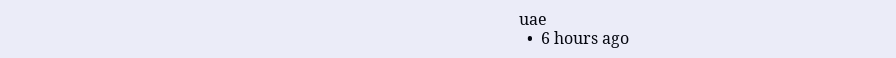uae
  •  6 hours ago